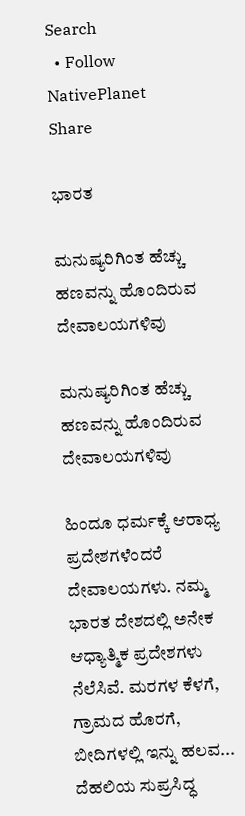Search
  • Follow NativePlanet
Share

ಭಾರತ

ಮನುಷ್ಯರಿಗಿಂತ ಹೆಚ್ಚು ಹಣವನ್ನು ಹೊಂದಿರುವ ದೇವಾಲಯಗಳಿವು

ಮನುಷ್ಯರಿಗಿಂತ ಹೆಚ್ಚು ಹಣವನ್ನು ಹೊಂದಿರುವ ದೇವಾಲಯಗಳಿವು

ಹಿಂದೂ ಧರ್ಮಕ್ಕೆ ಆರಾಧ್ಯ ಪ್ರದೇಶಗಳೆಂದರೆ ದೇವಾಲಯಗಳು. ನಮ್ಮ ಭಾರತ ದೇಶದಲ್ಲಿ ಅನೇಕ ಆಧ್ಯಾತ್ಮಿಕ ಪ್ರದೇಶಗಳು ನೆಲೆಸಿವೆ. ಮರಗಳ ಕೆಳಗೆ, ಗ್ರಾಮದ ಹೊರಗೆ, ಬೀದಿಗಳಲ್ಲಿ ಇನ್ನು ಹಲವ...
ದೆಹಲಿಯ ಸುಪ್ರಸಿದ್ಧ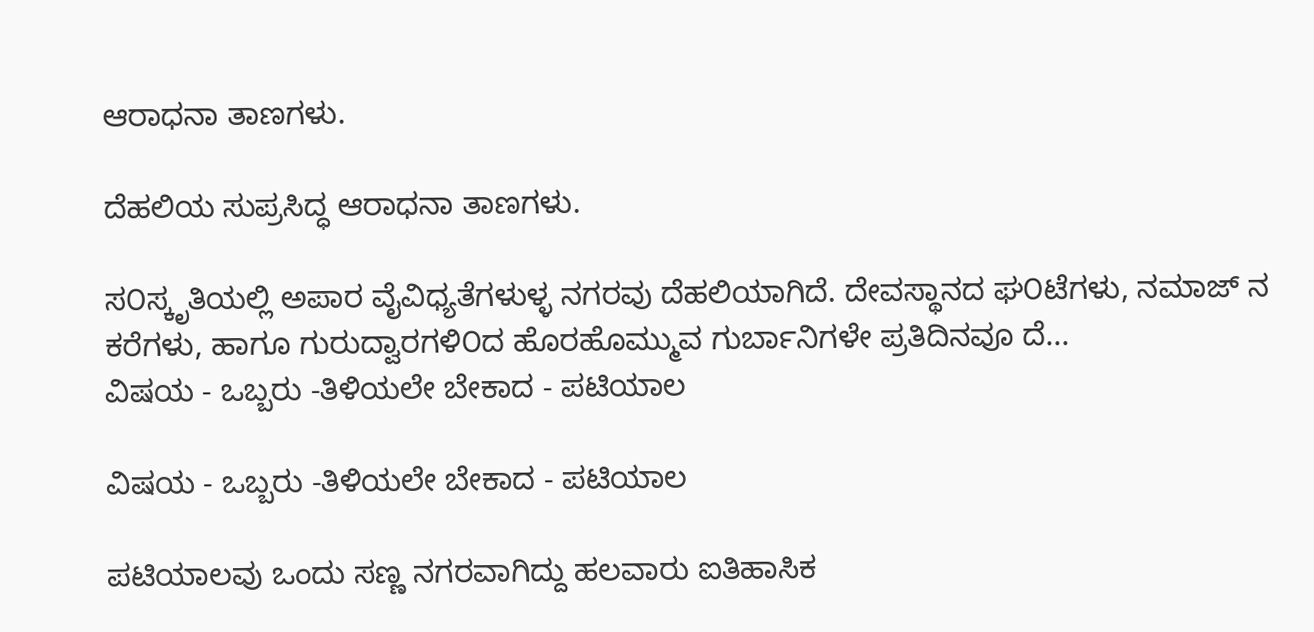ಆರಾಧನಾ ತಾಣಗಳು.

ದೆಹಲಿಯ ಸುಪ್ರಸಿದ್ಧ ಆರಾಧನಾ ತಾಣಗಳು.

ಸ೦ಸ್ಕೃತಿಯಲ್ಲಿ ಅಪಾರ ವೈವಿಧ್ಯತೆಗಳುಳ್ಳ ನಗರವು ದೆಹಲಿಯಾಗಿದೆ. ದೇವಸ್ಥಾನದ ಘ೦ಟೆಗಳು, ನಮಾಜ್ ನ ಕರೆಗಳು, ಹಾಗೂ ಗುರುದ್ವಾರಗಳಿ೦ದ ಹೊರಹೊಮ್ಮುವ ಗುರ್ಬಾನಿಗಳೇ ಪ್ರತಿದಿನವೂ ದೆ...
ವಿಷಯ - ಒಬ್ಬರು -ತಿಳಿಯಲೇ ಬೇಕಾದ - ಪಟಿಯಾಲ

ವಿಷಯ - ಒಬ್ಬರು -ತಿಳಿಯಲೇ ಬೇಕಾದ - ಪಟಿಯಾಲ

ಪಟಿಯಾಲವು ಒಂದು ಸಣ್ಣ ನಗರವಾಗಿದ್ದು ಹಲವಾರು ಐತಿಹಾಸಿಕ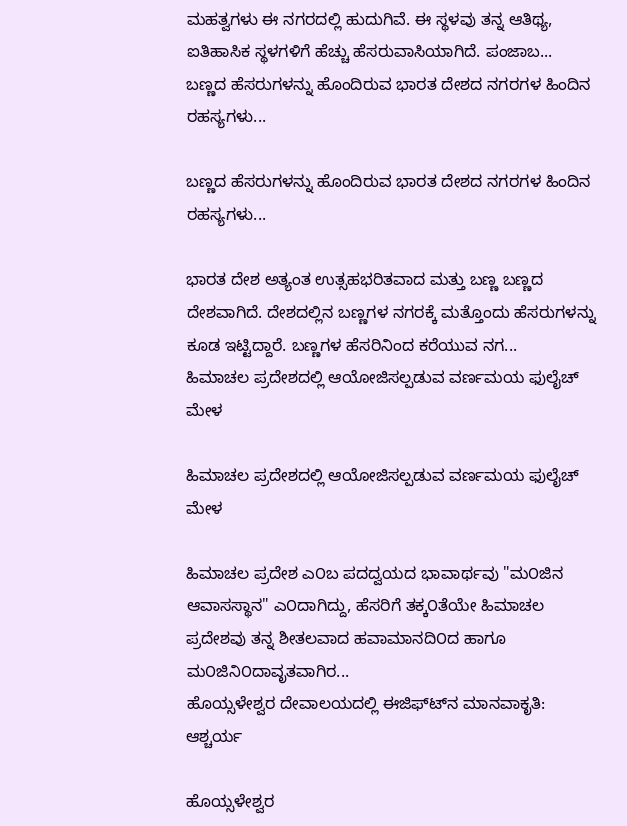ಮಹತ್ವಗಳು ಈ ನಗರದಲ್ಲಿ ಹುದುಗಿವೆ. ಈ ಸ್ಥಳವು ತನ್ನ ಆತಿಥ್ಯ, ಐತಿಹಾಸಿಕ ಸ್ಥಳಗಳಿಗೆ ಹೆಚ್ಚು ಹೆಸರುವಾಸಿಯಾಗಿದೆ. ಪಂಜಾಬ...
ಬಣ್ಣದ ಹೆಸರುಗಳನ್ನು ಹೊಂದಿರುವ ಭಾರತ ದೇಶದ ನಗರಗಳ ಹಿಂದಿನ ರಹಸ್ಯಗಳು...

ಬಣ್ಣದ ಹೆಸರುಗಳನ್ನು ಹೊಂದಿರುವ ಭಾರತ ದೇಶದ ನಗರಗಳ ಹಿಂದಿನ ರಹಸ್ಯಗಳು...

ಭಾರತ ದೇಶ ಅತ್ಯಂತ ಉತ್ಸಹಭರಿತವಾದ ಮತ್ತು ಬಣ್ಣ ಬಣ್ಣದ ದೇಶವಾಗಿದೆ. ದೇಶದಲ್ಲಿನ ಬಣ್ಣಗಳ ನಗರಕ್ಕೆ ಮತ್ತೊಂದು ಹೆಸರುಗಳನ್ನು ಕೂಡ ಇಟ್ಟಿದ್ದಾರೆ. ಬಣ್ಣಗಳ ಹೆಸರಿನಿಂದ ಕರೆಯುವ ನಗ...
ಹಿಮಾಚಲ ಪ್ರದೇಶದಲ್ಲಿ ಆಯೋಜಿಸಲ್ಪಡುವ ವರ್ಣಮಯ ಫುಲೈಚ್ ಮೇಳ

ಹಿಮಾಚಲ ಪ್ರದೇಶದಲ್ಲಿ ಆಯೋಜಿಸಲ್ಪಡುವ ವರ್ಣಮಯ ಫುಲೈಚ್ ಮೇಳ

ಹಿಮಾಚಲ ಪ್ರದೇಶ ಎ೦ಬ ಪದದ್ವಯದ ಭಾವಾರ್ಥವು "ಮ೦ಜಿನ ಆವಾಸಸ್ಥಾನ" ಎ೦ದಾಗಿದ್ದು, ಹೆಸರಿಗೆ ತಕ್ಕ೦ತೆಯೇ ಹಿಮಾಚಲ ಪ್ರದೇಶವು ತನ್ನ ಶೀತಲವಾದ ಹವಾಮಾನದಿ೦ದ ಹಾಗೂ ಮ೦ಜಿನಿ೦ದಾವೃತವಾಗಿರ...
ಹೊಯ್ಸಳೇಶ್ವರ ದೇವಾಲಯದಲ್ಲಿ ಈಜಿಫ್ಟ್‍ನ ಮಾನವಾಕೃತಿ: ಆಶ್ಚರ್ಯ

ಹೊಯ್ಸಳೇಶ್ವರ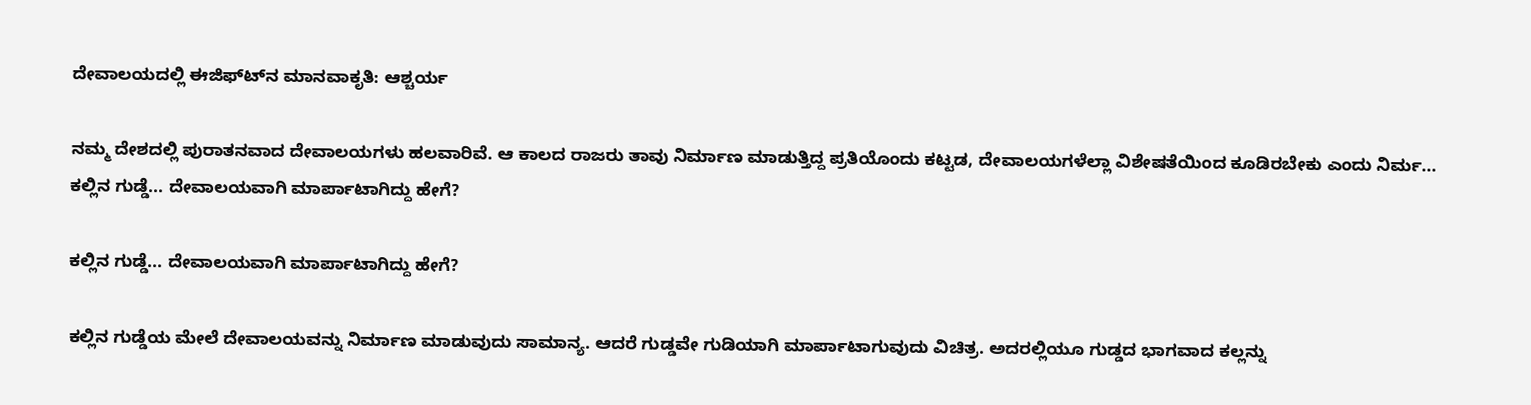ದೇವಾಲಯದಲ್ಲಿ ಈಜಿಫ್ಟ್‍ನ ಮಾನವಾಕೃತಿ: ಆಶ್ಚರ್ಯ

ನಮ್ಮ ದೇಶದಲ್ಲಿ ಪುರಾತನವಾದ ದೇವಾಲಯಗಳು ಹಲವಾರಿವೆ. ಆ ಕಾಲದ ರಾಜರು ತಾವು ನಿರ್ಮಾಣ ಮಾಡುತ್ತಿದ್ದ ಪ್ರತಿಯೊಂದು ಕಟ್ಟಡ, ದೇವಾಲಯಗಳೆಲ್ಲಾ ವಿಶೇಷತೆಯಿಂದ ಕೂಡಿರಬೇಕು ಎಂದು ನಿರ್ಮ...
ಕಲ್ಲಿನ ಗುಡ್ಡೆ... ದೇವಾಲಯವಾಗಿ ಮಾರ್ಪಾಟಾಗಿದ್ದು ಹೇಗೆ?

ಕಲ್ಲಿನ ಗುಡ್ಡೆ... ದೇವಾಲಯವಾಗಿ ಮಾರ್ಪಾಟಾಗಿದ್ದು ಹೇಗೆ?

ಕಲ್ಲಿನ ಗುಡ್ಡೆಯ ಮೇಲೆ ದೇವಾಲಯವನ್ನು ನಿರ್ಮಾಣ ಮಾಡುವುದು ಸಾಮಾನ್ಯ. ಆದರೆ ಗುಡ್ಡವೇ ಗುಡಿಯಾಗಿ ಮಾರ್ಪಾಟಾಗುವುದು ವಿಚಿತ್ರ. ಅದರಲ್ಲಿಯೂ ಗುಡ್ಡದ ಭಾಗವಾದ ಕಲ್ಲನ್ನು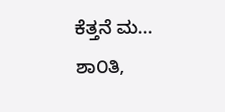ಕೆತ್ತನೆ ಮ...
ಶಾ೦ತಿ,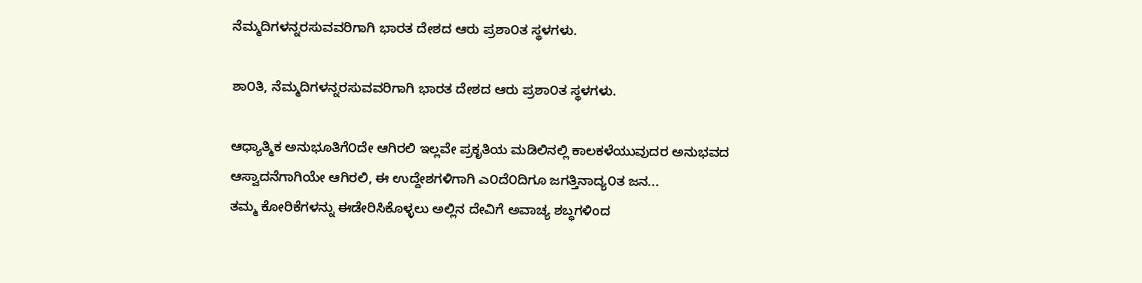ನೆಮ್ಮದಿಗಳನ್ನರಸುವವರಿಗಾಗಿ ಭಾರತ ದೇಶದ ಆರು ಪ್ರಶಾ೦ತ ಸ್ಥಳಗಳು.

ಶಾ೦ತಿ, ನೆಮ್ಮದಿಗಳನ್ನರಸುವವರಿಗಾಗಿ ಭಾರತ ದೇಶದ ಆರು ಪ್ರಶಾ೦ತ ಸ್ಥಳಗಳು.

ಆಧ್ಯಾತ್ಮಿಕ ಅನುಭೂತಿಗೆ೦ದೇ ಆಗಿರಲಿ ಇಲ್ಲವೇ ಪ್ರಕೃತಿಯ ಮಡಿಲಿನಲ್ಲಿ ಕಾಲಕಳೆಯುವುದರ ಅನುಭವದ ಆಸ್ವಾದನೆಗಾಗಿಯೇ ಆಗಿರಲಿ, ಈ ಉದ್ದೇಶಗಳಿಗಾಗಿ ಎ೦ದೆ೦ದಿಗೂ ಜಗತ್ತಿನಾದ್ಯ೦ತ ಜನ...
ತಮ್ಮ ಕೋರಿಕೆಗಳನ್ನು ಈಡೇರಿಸಿಕೊಳ್ಳಲು ಅಲ್ಲಿನ ದೇವಿಗೆ ಅವಾಚ್ಯ ಶಬ್ಧಗಳಿಂದ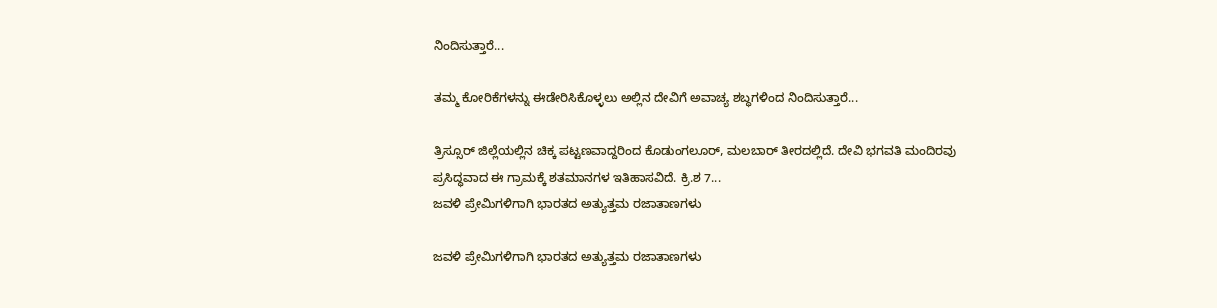ನಿಂದಿಸುತ್ತಾರೆ...

ತಮ್ಮ ಕೋರಿಕೆಗಳನ್ನು ಈಡೇರಿಸಿಕೊಳ್ಳಲು ಅಲ್ಲಿನ ದೇವಿಗೆ ಅವಾಚ್ಯ ಶಬ್ಧಗಳಿಂದ ನಿಂದಿಸುತ್ತಾರೆ...

ತ್ರಿಸ್ಸೂರ್ ಜಿಲ್ಲೆಯಲ್ಲಿನ ಚಿಕ್ಕ ಪಟ್ಟಣವಾದ್ದರಿಂದ ಕೊಡುಂಗಲೂರ್, ಮಲಬಾರ್ ತೀರದಲ್ಲಿದೆ. ದೇವಿ ಭಗವತಿ ಮಂದಿರವು ಪ್ರಸಿದ್ಧವಾದ ಈ ಗ್ರಾಮಕ್ಕೆ ಶತಮಾನಗಳ ಇತಿಹಾಸವಿದೆ. ಕ್ರಿ.ಶ 7...
ಜವಳಿ ಪ್ರೇಮಿಗಳಿಗಾಗಿ ಭಾರತದ ಅತ್ಯುತ್ತಮ ರಜಾತಾಣಗಳು

ಜವಳಿ ಪ್ರೇಮಿಗಳಿಗಾಗಿ ಭಾರತದ ಅತ್ಯುತ್ತಮ ರಜಾತಾಣಗಳು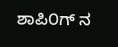ಶಾಪಿ೦ಗ್ ನ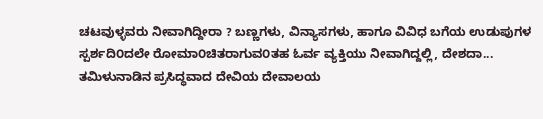ಚಟವುಳ್ಳವರು ನೀವಾಗಿದ್ದೀರಾ ? ಬಣ್ಣಗಳು, ವಿನ್ಯಾಸಗಳು, ಹಾಗೂ ವಿವಿಧ ಬಗೆಯ ಉಡುಪುಗಳ ಸ್ಪರ್ಶದಿ೦ದಲೇ ರೋಮಾ೦ಚಿತರಾಗುವ೦ತಹ ಓರ್ವ ವ್ಯಕ್ತಿಯು ನೀವಾಗಿದ್ದಲ್ಲಿ, ದೇಶದಾ...
ತಮಿಳುನಾಡಿನ ಪ್ರಸಿದ್ಧವಾದ ದೇವಿಯ ದೇವಾಲಯ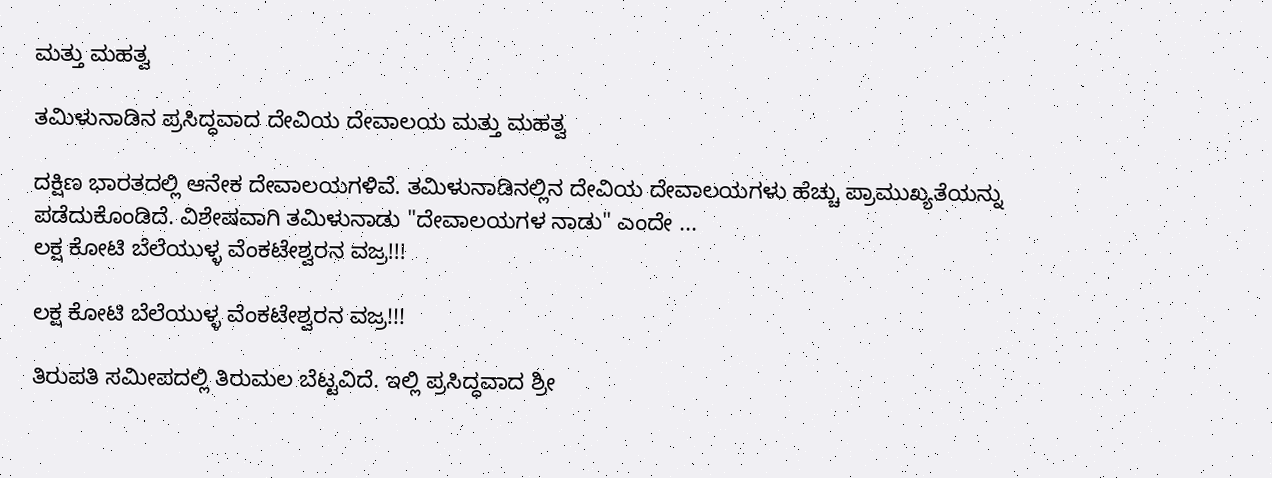ಮತ್ತು ಮಹತ್ವ

ತಮಿಳುನಾಡಿನ ಪ್ರಸಿದ್ಧವಾದ ದೇವಿಯ ದೇವಾಲಯ ಮತ್ತು ಮಹತ್ವ

ದಕ್ಷಿಣ ಭಾರತದಲ್ಲಿ ಆನೇಕ ದೇವಾಲಯಗಳಿವೆ. ತಮಿಳುನಾಡಿನಲ್ಲಿನ ದೇವಿಯ ದೇವಾಲಯಗಳು ಹೆಚ್ಚು ಪ್ರಾಮುಖ್ಯತೆಯನ್ನು ಪಡೆದುಕೊಂಡಿದೆ. ವಿಶೇಷವಾಗಿ ತಮಿಳುನಾಡು "ದೇವಾಲಯಗಳ ನಾಡು" ಎಂದೇ ...
ಲಕ್ಷ ಕೋಟಿ ಬೆಲೆಯುಳ್ಳ ವೆಂಕಟೇಶ್ವರನ ವಜ್ರ!!!

ಲಕ್ಷ ಕೋಟಿ ಬೆಲೆಯುಳ್ಳ ವೆಂಕಟೇಶ್ವರನ ವಜ್ರ!!!

ತಿರುಪತಿ ಸಮೀಪದಲ್ಲಿ ತಿರುಮಲ ಬೆಟ್ಟವಿದೆ. ಇಲ್ಲಿ ಪ್ರಸಿದ್ಧವಾದ ಶ್ರೀ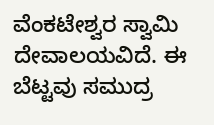ವೆಂಕಟೇಶ್ವರ ಸ್ವಾಮಿ ದೇವಾಲಯವಿದೆ. ಈ ಬೆಟ್ಟವು ಸಮುದ್ರ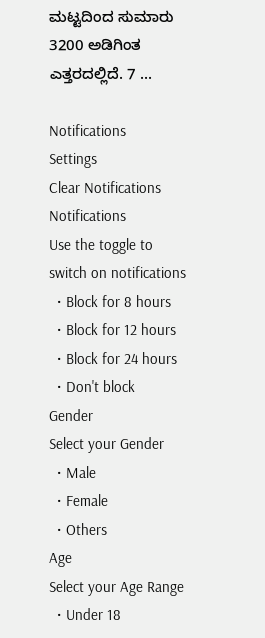ಮಟ್ಟದಿಂದ ಸುಮಾರು 3200 ಅಡಿಗಿಂತ ಎತ್ತರದಲ್ಲಿದೆ. 7 ...

Notifications
Settings
Clear Notifications
Notifications
Use the toggle to switch on notifications
  • Block for 8 hours
  • Block for 12 hours
  • Block for 24 hours
  • Don't block
Gender
Select your Gender
  • Male
  • Female
  • Others
Age
Select your Age Range
  • Under 18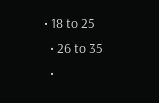• 18 to 25
  • 26 to 35
  •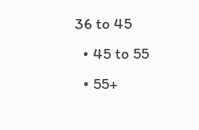36 to 45
  • 45 to 55
  • 55+